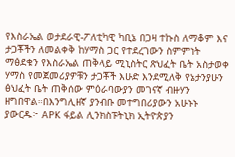የእስራኤል ወታደራዊ-ፖለቲካዊ ካቢኔ በጋዛ ተኩስ ለማቆም እና ታጋቾችን ለመልቀቅ ከሃማስ ጋር የተደረገውን ስምምነት ማፅደቁን የእስራኤል ጠቅላይ ሚኒስትር ጽህፈት ቤት አስታወቀ ሃማስ የመጀመሪያዎቹን ታጋቾች እሁድ እንደሚለቅ የኔታንያሁን ፅህፈት ቤት ጠቅሰው ምዕራባውያን መገናኛ ብዙሃን ዘግበዋል።በእንግሊዘኛ ያንብቡ መተግበሪያውን አሁኑኑ ያውርዱ፦ APK ፋይል ሊንክስፑትኒክ ኢትዮጵያን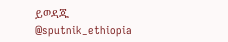ይወዳጁ @sputnik_ethiopia